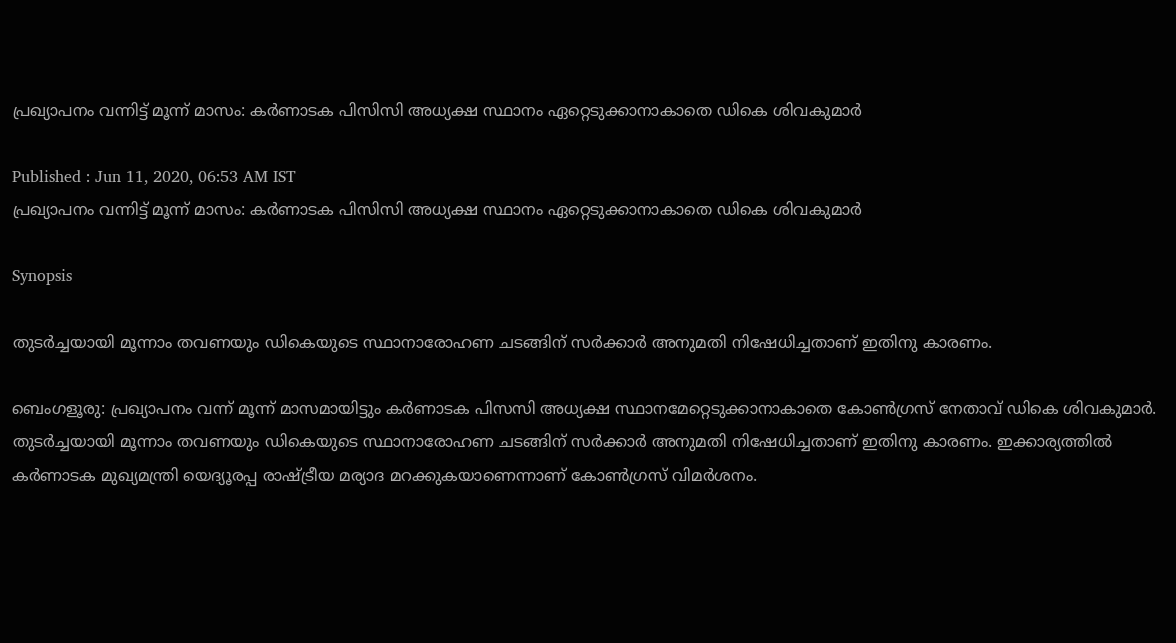പ്രഖ്യാപനം വന്നിട്ട് മൂന്ന് മാസം: കർണാടക പിസിസി അധ്യക്ഷ സ്ഥാനം ഏറ്റെടുക്കാനാകാതെ ഡികെ ശിവകുമാർ

Published : Jun 11, 2020, 06:53 AM IST
പ്രഖ്യാപനം വന്നിട്ട് മൂന്ന് മാസം: കർണാടക പിസിസി അധ്യക്ഷ സ്ഥാനം ഏറ്റെടുക്കാനാകാതെ ഡികെ ശിവകുമാർ

Synopsis

തുടർച്ചയായി മൂന്നാം തവണയും ഡികെയുടെ സ്ഥാനാരോഹണ ചടങ്ങിന് സർക്കാർ അനുമതി നിഷേധിച്ചതാണ് ഇതിനു കാരണം.

ബെംഗളൂരു: പ്രഖ്യാപനം വന്ന് മൂന്ന് മാസമായിട്ടും കർണാടക പിസസി അധ്യക്ഷ സ്ഥാനമേറ്റെടുക്കാനാകാതെ കോൺഗ്രസ് നേതാവ് ഡികെ ശിവകുമാ‍‍ർ. തുടർച്ചയായി മൂന്നാം തവണയും ഡികെയുടെ സ്ഥാനാരോഹണ ചടങ്ങിന് സർക്കാർ അനുമതി നിഷേധിച്ചതാണ് ഇതിനു കാരണം. ഇക്കാര്യത്തിൽ ക‍ർണാടക മുഖ്യമന്ത്രി യെദ്യൂരപ്പ രാഷ്ട്രീയ മര്യാദ മറക്കുകയാണെന്നാണ് കോൺഗ്രസ് വിമർശനം.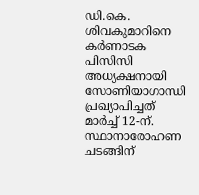ഡി.കെ. ശിവകുമാറിനെ കർണാടക പിസിസി അധ്യക്ഷനായി സോണിയാഗാന്ധി പ്രഖ്യാപിച്ചത് മാർച്ച് 12-ന്. സ്ഥാനാരോഹണ ചടങ്ങിന്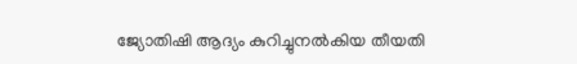ജ്യോതിഷി ആദ്യം കുറിച്ചുനല്‍കിയ തീയതി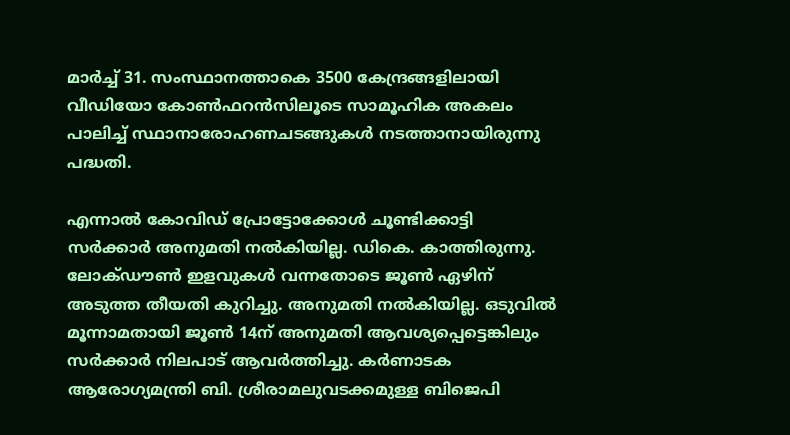മാർച്ച് 31. സംസ്ഥാനത്താകെ 3500 കേന്ദ്രങ്ങളിലായി വീഡിയോ കോൺഫറന്‍സിലൂടെ സാമൂഹിക അകലം പാലിച്ച് സ്ഥാനാരോഹണചടങ്ങുകൾ നടത്താനായിരുന്നു പദ്ധതി.

എന്നാല്‍ കോവിഡ് പ്രോട്ടോക്കോൾ ചൂണ്ടിക്കാട്ടി സർക്കാർ അനുമതി നല്‍കിയില്ല. ഡികെ. കാത്തിരുന്നു. ലോക്ഡൗൺ ഇളവുകൾ വന്നതോടെ ജൂൺ ഏഴിന് അടുത്ത തീയതി കുറിച്ചു. അനുമതി നല്‍കിയില്ല. ഒടുവില്‍ മൂന്നാമതായി ജൂൺ 14ന് അനുമതി ആവശ്യപ്പെട്ടെങ്കിലും സർക്കാർ നിലപാട് ആവർത്തിച്ചു. കർണാടക ആരോഗ്യമന്ത്രി ബി. ശ്രീരാമലുവടക്കമുള്ള ബിജെപി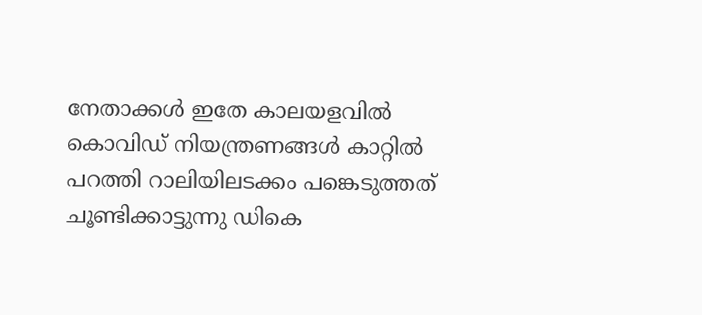നേതാക്കൾ ഇതേ കാലയളവിൽ കൊവിഡ് നിയന്ത്രണങ്ങൾ കാറ്റില്‍ പറത്തി റാലിയിലടക്കം പങ്കെടുത്തത് ചൂണ്ടിക്കാട്ടുന്നു ഡികെ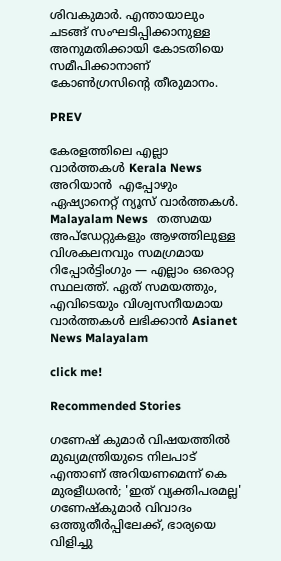ശിവകുമാർ. എന്തായാലും ചടങ്ങ് സംഘടിപ്പിക്കാനുള്ള അനുമതിക്കായി കോടതിയെ സമീപിക്കാനാണ് കോൺഗ്രസിന്‍റെ തീരുമാനം.

PREV

കേരളത്തിലെ എല്ലാ വാർത്തകൾ Kerala News അറിയാൻ  എപ്പോഴും ഏഷ്യാനെറ്റ് ന്യൂസ് വാർത്തകൾ.  Malayalam News   തത്സമയ അപ്‌ഡേറ്റുകളും ആഴത്തിലുള്ള വിശകലനവും സമഗ്രമായ റിപ്പോർട്ടിംഗും — എല്ലാം ഒരൊറ്റ സ്ഥലത്ത്. ഏത് സമയത്തും, എവിടെയും വിശ്വസനീയമായ വാർത്തകൾ ലഭിക്കാൻ Asianet News Malayalam

click me!

Recommended Stories

ഗണേഷ് കുമാർ വിഷയത്തിൽ മുഖ്യമന്ത്രിയുടെ നിലപാട് എന്താണ് അറിയണമെന്ന് കെ മുരളീധരൻ; 'ഇത് വ്യക്തിപരമല്ല'
ഗണേഷ്കുമാർ വിവാദം ഒത്തുതീർപ്പിലേക്ക്, ഭാര്യയെ വിളിച്ചു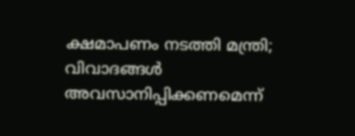ക്ഷമാപണം നടത്തി മന്ത്രി; വിവാദങ്ങൾ അവസാനിപ്പിക്കണമെന്ന്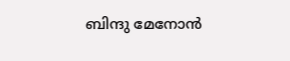ബിന്ദു മേനോൻ